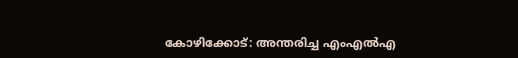കോഴിക്കോട്: അന്തരിച്ച എംഎല്‍എ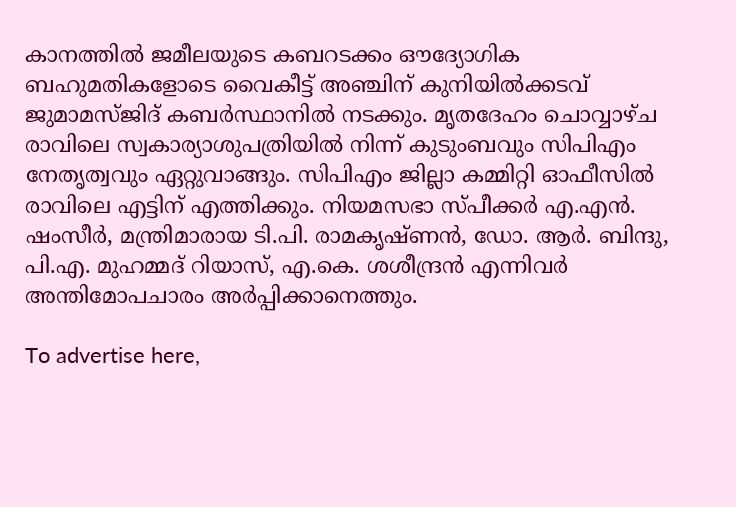കാനത്തില്‍ ജമീലയുടെ കബറടക്കം ഔദ്യോഗിക ബഹുമതികളോടെ വൈകീട്ട് അഞ്ചിന് കുനിയില്‍ക്കടവ് ജുമാമസ്ജിദ് കബര്‍സ്ഥാനില്‍ നടക്കും. മൃതദേഹം ചൊവ്വാഴ്ച രാവിലെ സ്വകാര്യാശുപത്രിയില്‍ നിന്ന് കുടുംബവും സിപിഎം നേതൃത്വവും ഏറ്റുവാങ്ങും. സിപിഎം ജില്ലാ കമ്മിറ്റി ഓഫീസില്‍ രാവിലെ എട്ടിന് എത്തിക്കും. നിയമസഭാ സ്പീക്കര്‍ എ.എന്‍. ഷംസീര്‍, മന്ത്രിമാരായ ടി.പി. രാമകൃഷ്ണന്‍, ഡോ. ആര്‍. ബിന്ദു, പി.എ. മുഹമ്മദ് റിയാസ്, എ.കെ. ശശീന്ദ്രന്‍ എന്നിവര്‍ അന്തിമോപചാരം അര്‍പ്പിക്കാനെത്തും.

To advertise here,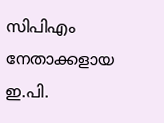സിപിഎം നേതാക്കളായ ഇ.പി.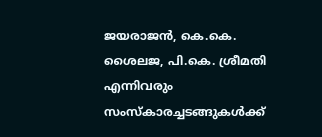ജയരാജന്‍, കെ.കെ. ശൈലജ, പി.കെ. ശ്രീമതി എന്നിവരും സംസ്‌കാരച്ചടങ്ങുകള്‍ക്ക്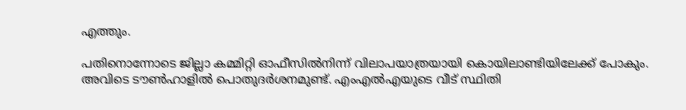എത്തും.

പതിനൊന്നോടെ ജില്ലാ കമ്മിറ്റി ഓഫീസില്‍നിന്ന് വിലാപയാത്രയായി കൊയിലാണ്ടിയിലേക്ക് പോകും. അവിടെ ടൗണ്‍ഹാളില്‍ പൊതുദര്‍ശനമുണ്ട്. എംഎല്‍എയുടെ വീട് സ്ഥിതി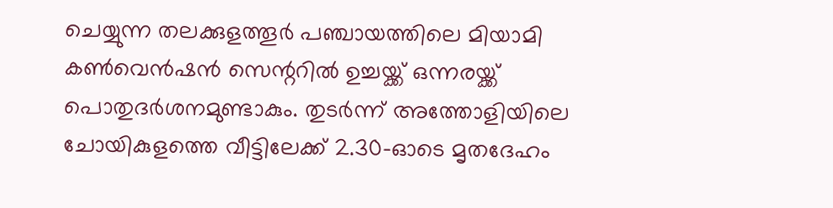ചെയ്യുന്ന തലക്കുളത്തൂര്‍ പഞ്ചായത്തിലെ മിയാമി കണ്‍വെന്‍ഷന്‍ സെന്ററില്‍ ഉച്ചയ്ക്ക് ഒന്നരയ്ക്ക് പൊതുദര്‍ശനമുണ്ടാകും. തുടര്‍ന്ന് അത്തോളിയിലെ ചോയികുളത്തെ വീട്ടിലേക്ക് 2.30-ഓടെ മൃതദേഹം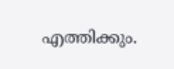എത്തിക്കും.